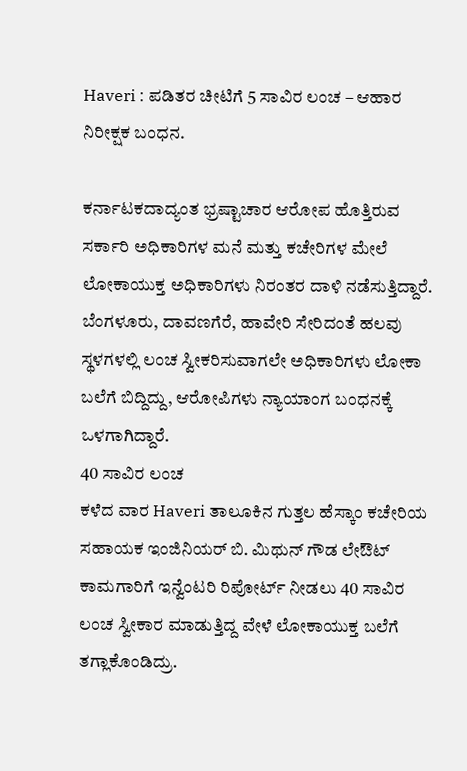Haveri : ಪಡಿತರ ಚೀಟಿಗೆ 5 ಸಾವಿರ ಲಂಚ – ಆಹಾರ ನಿರೀಕ್ಷಕ ಬಂಧನ.

ಕರ್ನಾಟಕದಾದ್ಯಂತ ಭ್ರಷ್ಟಾಚಾರ ಆರೋಪ ಹೊತ್ತಿರುವ ಸರ್ಕಾರಿ ಅಧಿಕಾರಿಗಳ ಮನೆ ಮತ್ತು ಕಚೇರಿಗಳ ಮೇಲೆ ಲೋಕಾಯುಕ್ತ ಅಧಿಕಾರಿಗಳು ನಿರಂತರ ದಾಳಿ ನಡೆಸುತ್ತಿದ್ದಾರೆ. ಬೆಂಗಳೂರು, ದಾವಣಗೆರೆ, ಹಾವೇರಿ ಸೇರಿದಂತೆ ಹಲವು ಸ್ಥಳಗಳಲ್ಲಿ ಲಂಚ ಸ್ವೀಕರಿಸುವಾಗಲೇ ಅಧಿಕಾರಿಗಳು ಲೋಕಾ ಬಲೆಗೆ ಬಿದ್ದಿದ್ದು, ಆರೋಪಿಗಳು ನ್ಯಾಯಾಂಗ ಬಂಧನಕ್ಕೆ ಒಳಗಾಗಿದ್ದಾರೆ.
40 ಸಾವಿರ ಲಂಚ
ಕಳೆದ ವಾರ Haveri ತಾಲೂಕಿನ ಗುತ್ತಲ ಹೆಸ್ಕಾಂ ಕಚೇರಿಯ ಸಹಾಯಕ ಇಂಜಿನಿಯರ್ ಬಿ. ಮಿಥುನ್ ಗೌಡ ಲೇಔಟ್ ಕಾಮಗಾರಿಗೆ ಇನ್ವೆಂಟರಿ ರಿಪೋರ್ಟ್ ನೀಡಲು 40 ಸಾವಿರ ಲಂಚ ಸ್ವೀಕಾರ ಮಾಡುತ್ತಿದ್ದ ವೇಳೆ ಲೋಕಾಯುಕ್ತ ಬಲೆಗೆ ತಗ್ಲಾಕೊಂಡಿದ್ರು.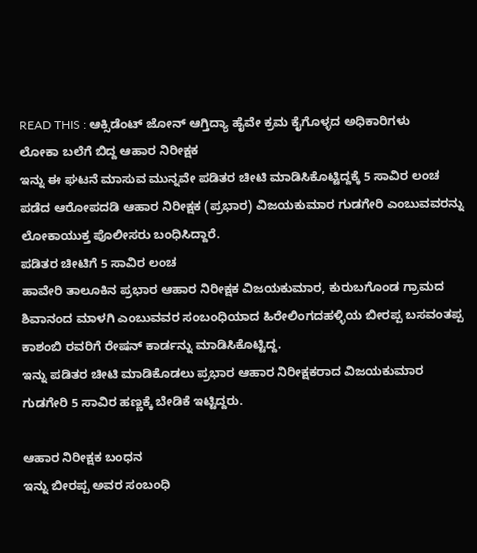READ THIS : ಆಕ್ಸಿಡೆಂಟ್ ಜೋನ್ ಆಗ್ತಿದ್ಯಾ ಹೈವೇ ಕ್ರಮ ಕೈಗೊಳ್ಳದ ಅಧಿಕಾರಿಗಳು
ಲೋಕಾ ಬಲೆಗೆ ಬಿದ್ದ ಆಹಾರ ನಿರೀಕ್ಷಕ
ಇನ್ನು ಈ ಘಟನೆ ಮಾಸುವ ಮುನ್ನವೇ ಪಡಿತರ ಚೀಟಿ ಮಾಡಿಸಿಕೊಟ್ಟಿದ್ದಕ್ಕೆ 5 ಸಾವಿರ ಲಂಚ ಪಡೆದ ಆರೋಪದಡಿ ಆಹಾರ ನಿರೀಕ್ಷಕ (ಪ್ರಭಾರ) ವಿಜಯಕುಮಾರ ಗುಡಗೇರಿ ಎಂಬುವವರನ್ನು ಲೋಕಾಯುಕ್ತ ಪೊಲೀಸರು ಬಂಧಿಸಿದ್ದಾರೆ.
ಪಡಿತರ ಚೀಟಿಗೆ 5 ಸಾವಿರ ಲಂಚ
ಹಾವೇರಿ ತಾಲೂಕಿನ ಪ್ರಭಾರ ಆಹಾರ ನಿರೀಕ್ಷಕ ವಿಜಯಕುಮಾರ, ಕುರುಬಗೊಂಡ ಗ್ರಾಮದ ಶಿವಾನಂದ ಮಾಳಗಿ ಎಂಬುವವರ ಸಂಬಂಧಿಯಾದ ಹಿರೇಲಿಂಗದಹಳ್ಳಿಯ ಬೀರಪ್ಪ ಬಸವಂತಪ್ಪ ಕಾಶಂಬಿ ರವರಿಗೆ ರೇಷನ್ ಕಾರ್ಡನ್ನು ಮಾಡಿಸಿಕೊಟ್ಟಿದ್ದ.
ಇನ್ನು ಪಡಿತರ ಚೀಟಿ ಮಾಡಿಕೊಡಲು ಪ್ರಭಾರ ಆಹಾರ ನಿರೀಕ್ಷಕರಾದ ವಿಜಯಕುಮಾರ ಗುಡಗೇರಿ 5 ಸಾವಿರ ಹಣ್ಣಕ್ಕೆ ಬೇಡಿಕೆ ಇಟ್ಟಿದ್ದರು.

ಆಹಾರ ನಿರೀಕ್ಷಕ ಬಂಧನ
ಇನ್ನು ಬೀರಪ್ಪ ಅವರ ಸಂಬಂಧಿ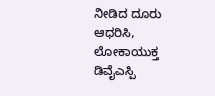ನೀಡಿದ ದೂರು ಆಧರಿಸಿ, ಲೋಕಾಯುಕ್ತ ಡಿವೈಎಸ್ಪಿ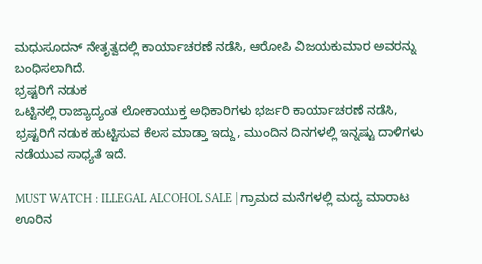ಮಧುಸೂದನ್ ನೇತೃತ್ವದಲ್ಲಿ ಕಾರ್ಯಾಚರಣೆ ನಡೆಸಿ, ಆರೋಪಿ ವಿಜಯಕುಮಾರ ಅವರನ್ನು ಬಂಧಿಸಲಾಗಿದೆ.
ಭ್ರಷ್ಟರಿಗೆ ನಡುಕ
ಒಟ್ಟಿನಲ್ಲಿ ರಾಜ್ಯಾದ್ಯಂತ ಲೋಕಾಯುಕ್ತ ಅಧಿಕಾರಿಗಳು ಭರ್ಜರಿ ಕಾರ್ಯಾಚರಣೆ ನಡೆಸಿ, ಭ್ರಷ್ಟರಿಗೆ ನಡುಕ ಹುಟ್ಟಿಸುವ ಕೆಲಸ ಮಾಡ್ತಾ ಇದ್ದು, ಮುಂದಿನ ದಿನಗಳಲ್ಲಿ ಇನ್ನಷ್ಟು ದಾಳಿಗಳು ನಡೆಯುವ ಸಾಧ್ಯತೆ ಇದೆ.

MUST WATCH : ILLEGAL ALCOHOL SALE | ಗ್ರಾಮದ ಮನೆಗಳಲ್ಲಿ ಮದ್ಯ ಮಾರಾಟ ಊರಿನ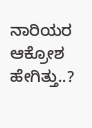ನಾರಿಯರ ಆಕ್ರೋಶ ಹೇಗಿತ್ತು..?